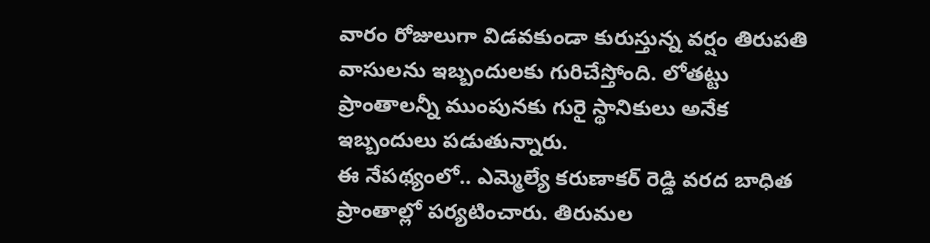వారం రోజులుగా విడవకుండా కురుస్తున్న వర్షం తిరుపతి వాసులను ఇబ్బందులకు గురిచేస్తోంది. లోతట్టు ప్రాంతాలన్నీ ముంపునకు గురై స్థానికులు అనేక ఇబ్బందులు పడుతున్నారు.
ఈ నేపథ్యంలో.. ఎమ్మెల్యే కరుణాకర్ రెడ్డి వరద బాధిత ప్రాంతాల్లో పర్యటించారు. తిరుమల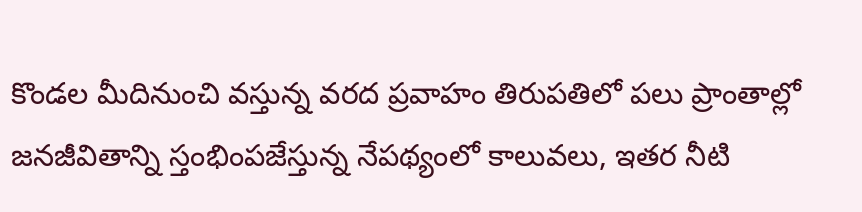కొండల మీదినుంచి వస్తున్న వరద ప్రవాహం తిరుపతిలో పలు ప్రాంతాల్లో జనజీవితాన్ని స్తంభింపజేస్తున్న నేపథ్యంలో కాలువలు, ఇతర నీటి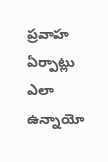ప్రవాహ ఏర్పాట్లు ఎలా ఉన్నాయో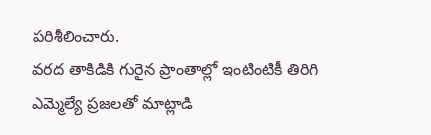పరిశీలించారు.
వరద తాకిడికి గురైన ప్రాంతాల్లో ఇంటింటికీ తిరిగి ఎమ్మెల్యే ప్రజలతో మాట్లాడి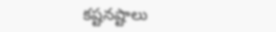కష్టనష్టాలు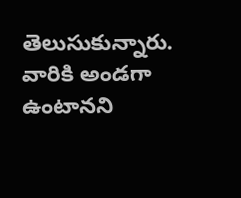తెలుసుకున్నారు. వారికి అండగా ఉంటానని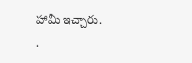హామీ ఇచ్చారు.
.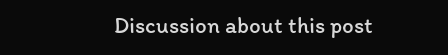Discussion about this post